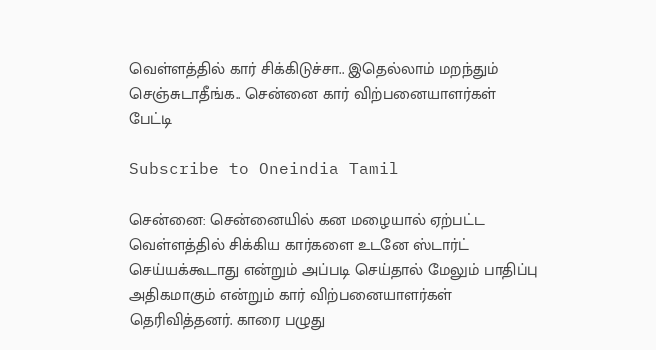வெள்ளத்தில் கார் சிக்கிடுச்சா.. இதெல்லாம் மறந்தும் செஞ்சுடாதீங்க.. சென்னை கார் விற்பனையாளர்கள் பேட்டி

Subscribe to Oneindia Tamil

சென்னை: சென்னையில் கன மழையால் ஏற்பட்ட வெள்ளத்தில் சிக்கிய கார்களை உடனே ஸ்டார்ட் செய்யக்கூடாது என்றும் அப்படி செய்தால் மேலும் பாதிப்பு அதிகமாகும் என்றும் கார் விற்பனையாளர்கள் தெரிவித்தனர். காரை பழுது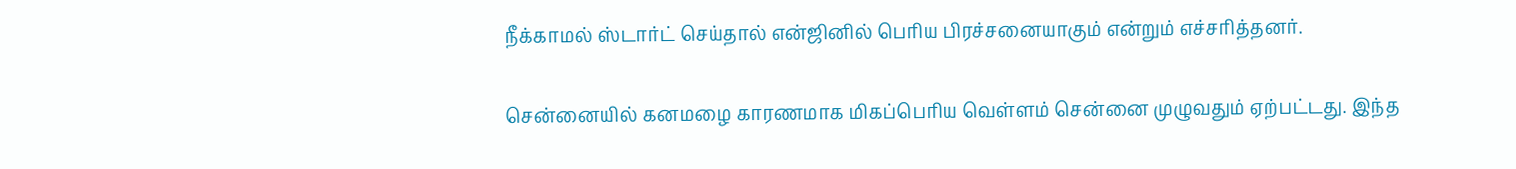நீக்காமல் ஸ்டார்ட் செய்தால் என்ஜினில் பெரிய பிரச்சனையாகும் என்றும் எச்சரித்தனர்.

சென்னையில் கனமழை காரணமாக மிகப்பெரிய வெள்ளம் சென்னை முழுவதும் ஏற்பட்டது. இந்த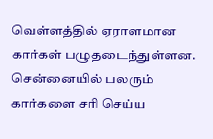வெள்ளத்தில் ஏராளமான கார்கள் பழுதடைந்துள்ளன. சென்னையில் பலரும் கார்களை சரி செய்ய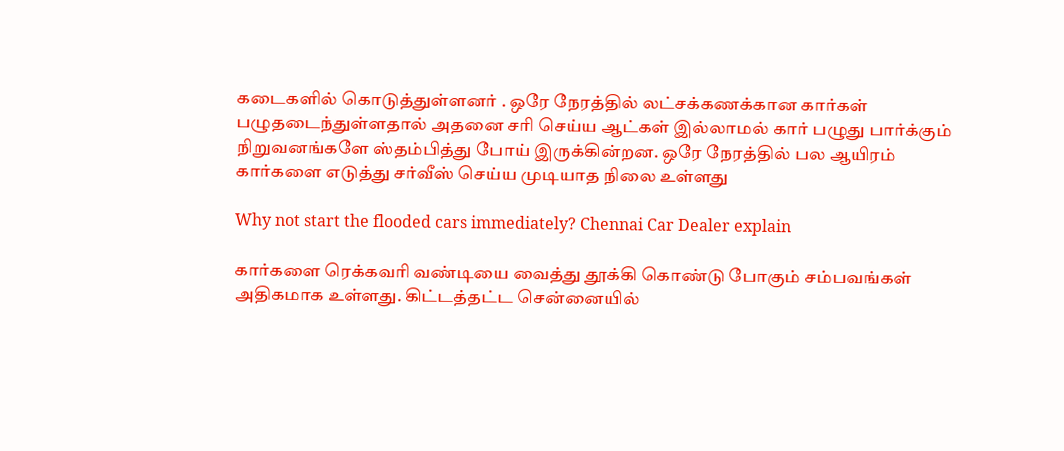கடைகளில் கொடுத்துள்ளனர் . ஒரே நேரத்தில் லட்சக்கணக்கான கார்கள் பழுதடைந்துள்ளதால் அதனை சரி செய்ய ஆட்கள் இல்லாமல் கார் பழுது பார்க்கும் நிறுவனங்களே ஸ்தம்பித்து போய் இருக்கின்றன. ஒரே நேரத்தில் பல ஆயிரம் கார்களை எடுத்து சர்வீஸ் செய்ய முடியாத நிலை உள்ளது

Why not start the flooded cars immediately? Chennai Car Dealer explain

கார்களை ரெக்கவரி வண்டியை வைத்து தூக்கி கொண்டு போகும் சம்பவங்கள் அதிகமாக உள்ளது. கிட்டத்தட்ட சென்னையில்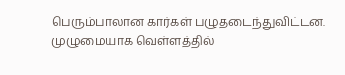பெரும்பாலான கார்கள் பழுதடைந்துவிட்டன. முழுமையாக வெள்ளத்தில்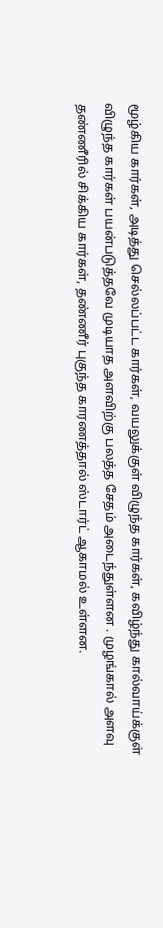மூழ்கிய கார்கள், அடித்து செல்லப்பட்ட கார்கள், வயலுக்குள் விழுந்த கார்கள், கவிழ்ந்து கால்வாய்க்குள் விழுந்த கார்கள் பயன்படுத்தவே முடியாத அளவிற்கு பலத்த சேதம் அடைந்துள்ளன . முழங்கால் அளவு தண்ணீரில் சிக்கிய கார்கள், தண்ணீர் புகுந்த காரணத்தால் ஸ்டார்ட் ஆகாமல் உள்ளன.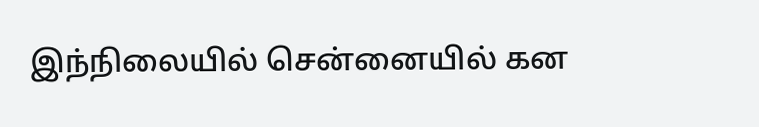இந்நிலையில் சென்னையில் கன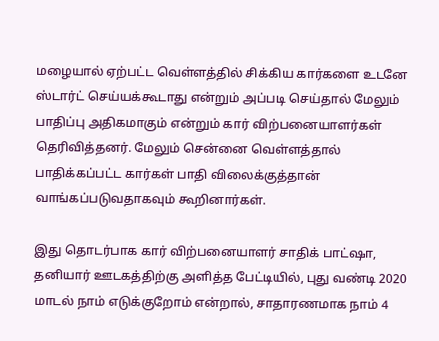மழையால் ஏற்பட்ட வெள்ளத்தில் சிக்கிய கார்களை உடனே ஸ்டார்ட் செய்யக்கூடாது என்றும் அப்படி செய்தால் மேலும் பாதிப்பு அதிகமாகும் என்றும் கார் விற்பனையாளர்கள் தெரிவித்தனர். மேலும் சென்னை வெள்ளத்தால் பாதிக்கப்பட்ட கார்கள் பாதி விலைக்குத்தான் வாங்கப்படுவதாகவும் கூறினார்கள்.

இது தொடர்பாக கார் விற்பனையாளர் சாதிக் பாட்ஷா, தனியார் ஊடகத்திற்கு அளித்த பேட்டியில், புது வண்டி 2020 மாடல் நாம் எடுக்குறோம் என்றால், சாதாரணமாக நாம் 4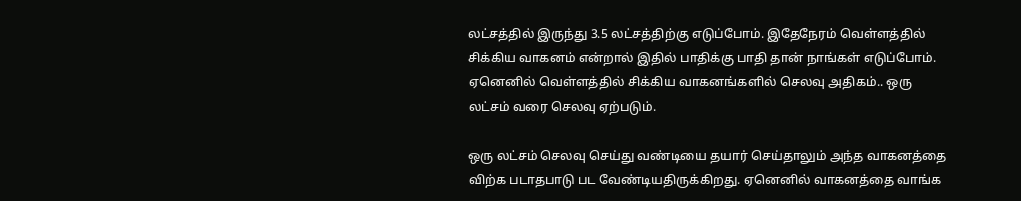லட்சத்தில் இருந்து 3.5 லட்சத்திற்கு எடுப்போம். இதேநேரம் வெள்ளத்தில் சிக்கிய வாகனம் என்றால் இதில் பாதிக்கு பாதி தான் நாங்கள் எடுப்போம். ஏனெனில் வெள்ளத்தில் சிக்கிய வாகனங்களில் செலவு அதிகம்.. ஒரு லட்சம் வரை செலவு ஏற்படும்.

ஒரு லட்சம் செலவு செய்து வண்டியை தயார் செய்தாலும் அந்த வாகனத்தை விற்க படாதபாடு பட வேண்டியதிருக்கிறது. ஏனெனில் வாகனத்தை வாங்க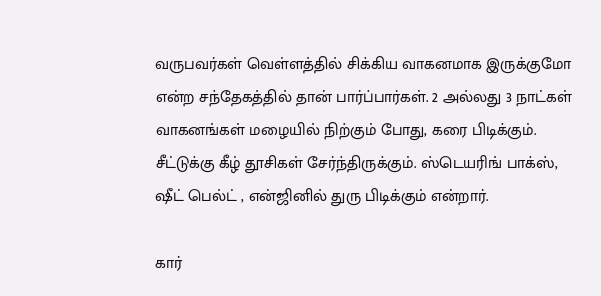வருபவர்கள் வெள்ளத்தில் சிக்கிய வாகனமாக இருக்குமோ என்ற சந்தேகத்தில் தான் பார்ப்பார்கள். 2 அல்லது 3 நாட்கள் வாகனங்கள் மழையில் நிற்கும் போது, கரை பிடிக்கும். சீட்டுக்கு கீழ் தூசிகள் சேர்ந்திருக்கும். ஸ்டெயரிங் பாக்ஸ், ஷீட் பெல்ட் , என்ஜினில் துரு பிடிக்கும் என்றார்.

கார்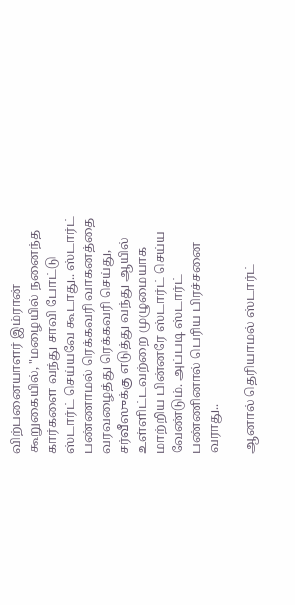விற்பனையாளர் இம்ரான் கூறுகையில், "மழையில் நனைந்த கார்களை வந்து சாவி போட்டு ஸ்டார்ட் செய்யவே கூடாது.. ஸ்டார்ட் பண்ணாமல் ரெக்கவரி வாகனத்தை வரவழைத்து ரெக்கவரி செய்து, சர்வீஸுக்கு எடுத்து வந்து ஆயில் உள்ளிட்டவற்றை முழுமையாக மாற்றிய பின்னரே ஸ்டார்ட் செய்ய வேண்டும். அப்படி ஸ்டார்ட் பண்ணினால் பெரிய பிரச்சனை வராது..

ஆனால் தெரியாமல் ஸ்டார்ட்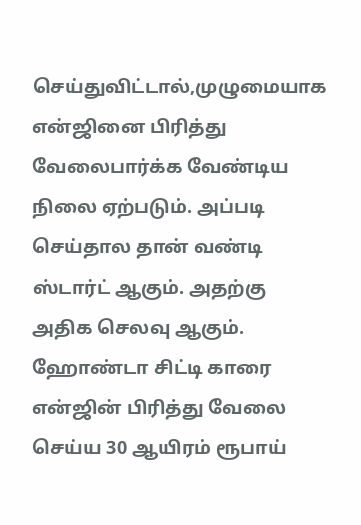செய்துவிட்டால்,முழுமையாக என்ஜினை பிரித்து வேலைபார்க்க வேண்டிய நிலை ஏற்படும். அப்படி செய்தால தான் வண்டி ஸ்டார்ட் ஆகும். அதற்கு அதிக செலவு ஆகும். ஹோண்டா சிட்டி காரை என்ஜின் பிரித்து வேலை செய்ய 30 ஆயிரம் ரூபாய்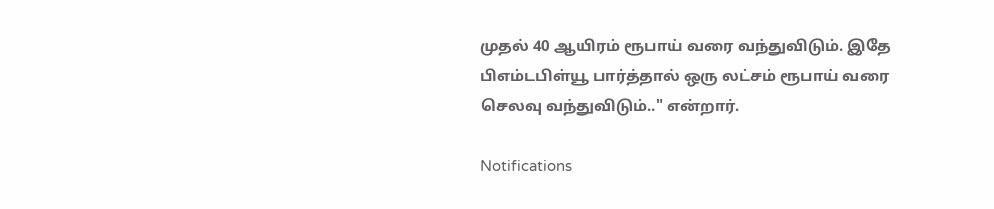முதல் 40 ஆயிரம் ரூபாய் வரை வந்துவிடும். இதே பிஎம்டபிள்யூ பார்த்தால் ஒரு லட்சம் ரூபாய் வரை செலவு வந்துவிடும்.." என்றார்.

Notifications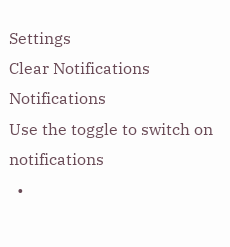Settings
Clear Notifications
Notifications
Use the toggle to switch on notifications
  •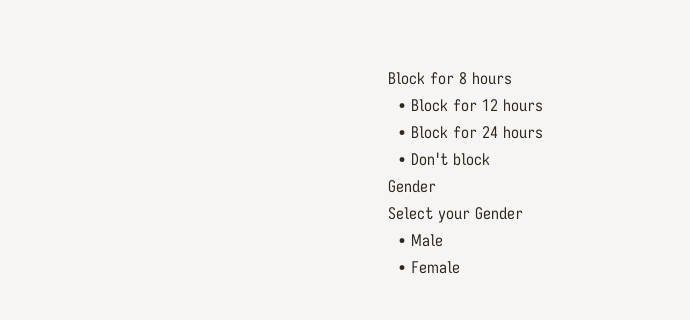Block for 8 hours
  • Block for 12 hours
  • Block for 24 hours
  • Don't block
Gender
Select your Gender
  • Male
  • Female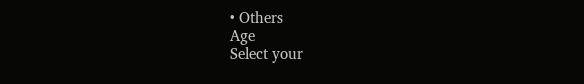• Others
Age
Select your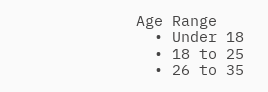Age Range
  • Under 18
  • 18 to 25
  • 26 to 35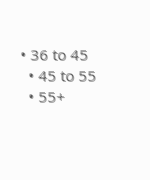• 36 to 45
  • 45 to 55
  • 55+